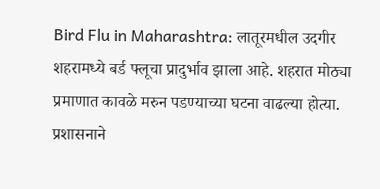Bird Flu in Maharashtra: लातूरमधील उदगीर शहरामध्ये बर्ड फ्लूचा प्रादुर्भाव झाला आहे. शहरात मोठ्या प्रमाणात कावळे मरुन पडण्याच्या घटना वाढल्या होत्या. प्रशासनाने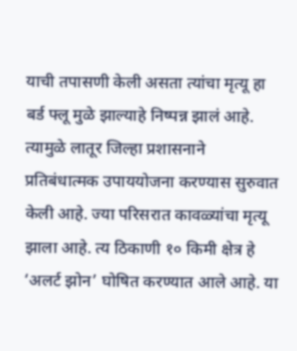याची तपासणी केली असता त्यांचा मृत्यू हा बर्ड फ्लू मुळे झाल्याहे निष्पन्न झालं आहे. त्यामुळे लातूर जिल्हा प्रशासनाने प्रतिबंधात्मक उपाययोजना करण्यास सुरुवात केली आहे. ज्या परिसरात कावळ्यांचा मृत्यू झाला आहे. त्य ठिकाणी १० किमी क्षेत्र हे ‘अलर्ट झोन’ घोषित करण्यात आले आहे. या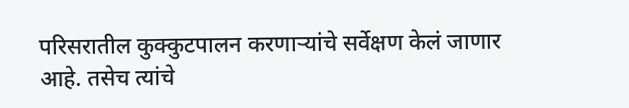परिसरातील कुक्कुटपालन करणाऱ्यांचे सर्वेक्षण केलं जाणार आहे. तसेच त्यांचे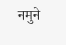नमुने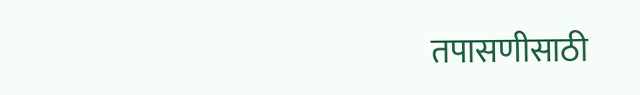तपासणीसाठी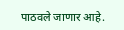पाठवले जाणार आहे.